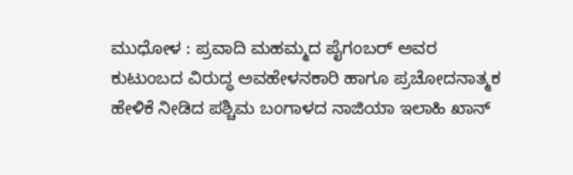ಮುಧೋಳ : ಪ್ರವಾದಿ ಮಹಮ್ಮದ ಪೈಗಂಬರ್ ಅವರ ಕುಟುಂಬದ ವಿರುದ್ಧ ಅವಹೇಳನಕಾರಿ ಹಾಗೂ ಪ್ರಚೋದನಾತ್ಮಕ ಹೇಳಿಕೆ ನೀಡಿದ ಪಶ್ಚಿಮ ಬಂಗಾಳದ ನಾಜಿಯಾ ಇಲಾಹಿ ಖಾನ್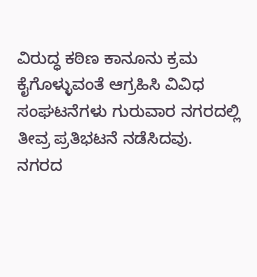ವಿರುದ್ಧ ಕಠಿಣ ಕಾನೂನು ಕ್ರಮ ಕೈಗೊಳ್ಳುವಂತೆ ಆಗ್ರಹಿಸಿ ವಿವಿಧ ಸಂಘಟನೆಗಳು ಗುರುವಾರ ನಗರದಲ್ಲಿ ತೀವ್ರ ಪ್ರತಿಭಟನೆ ನಡೆಸಿದವು.
ನಗರದ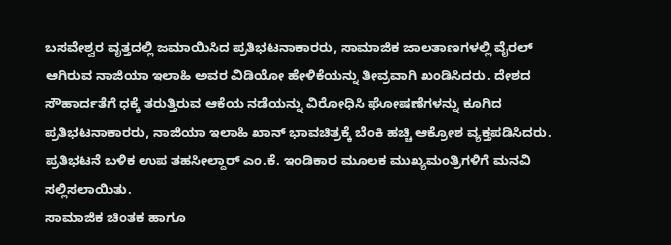ಬಸವೇಶ್ವರ ವೃತ್ತದಲ್ಲಿ ಜಮಾಯಿಸಿದ ಪ್ರತಿಭಟನಾಕಾರರು, ಸಾಮಾಜಿಕ ಜಾಲತಾಣಗಳಲ್ಲಿ ವೈರಲ್ ಆಗಿರುವ ನಾಜಿಯಾ ಇಲಾಹಿ ಅವರ ವಿಡಿಯೋ ಹೇಳಿಕೆಯನ್ನು ತೀವ್ರವಾಗಿ ಖಂಡಿಸಿದರು. ದೇಶದ ಸೌಹಾರ್ದತೆಗೆ ಧಕ್ಕೆ ತರುತ್ತಿರುವ ಆಕೆಯ ನಡೆಯನ್ನು ವಿರೋಧಿಸಿ ಘೋಷಣೆಗಳನ್ನು ಕೂಗಿದ ಪ್ರತಿಭಟನಾಕಾರರು, ನಾಜಿಯಾ ಇಲಾಹಿ ಖಾನ್ ಭಾವಚಿತ್ರಕ್ಕೆ ಬೆಂಕಿ ಹಚ್ಚಿ ಆಕ್ರೋಶ ವ್ಯಕ್ತಪಡಿಸಿದರು.
ಪ್ರತಿಭಟನೆ ಬಳಿಕ ಉಪ ತಹಸೀಲ್ದಾರ್ ಎಂ.ಕೆ. ಇಂಡಿಕಾರ ಮೂಲಕ ಮುಖ್ಯಮಂತ್ರಿಗಳಿಗೆ ಮನವಿ ಸಲ್ಲಿಸಲಾಯಿತು.
ಸಾಮಾಜಿಕ ಚಿಂತಕ ಹಾಗೂ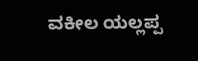ವಕೀಲ ಯಲ್ಲಪ್ಪ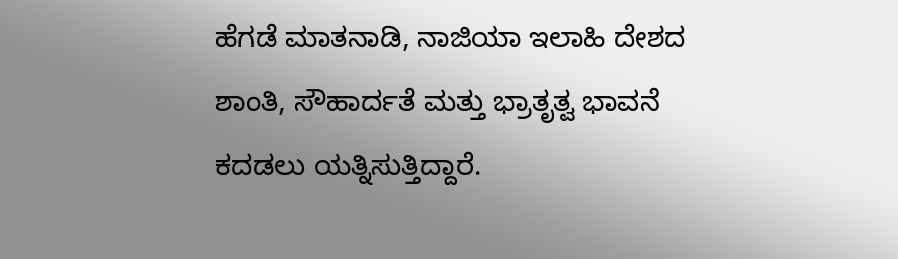ಹೆಗಡೆ ಮಾತನಾಡಿ, ನಾಜಿಯಾ ಇಲಾಹಿ ದೇಶದ ಶಾಂತಿ, ಸೌಹಾರ್ದತೆ ಮತ್ತು ಭ್ರಾತೃತ್ವ ಭಾವನೆ ಕದಡಲು ಯತ್ನಿಸುತ್ತಿದ್ದಾರೆ.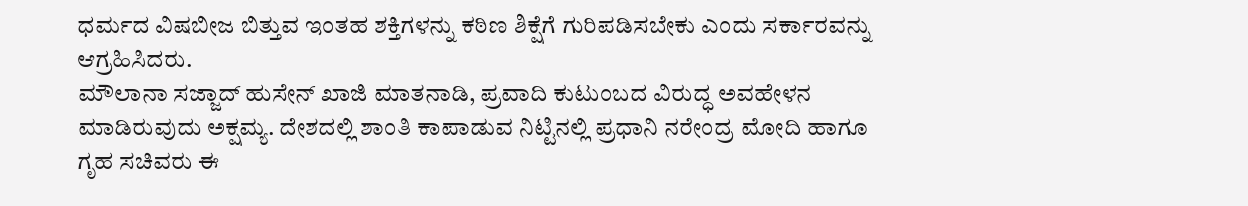ಧರ್ಮದ ವಿಷಬೀಜ ಬಿತ್ತುವ ಇಂತಹ ಶಕ್ತಿಗಳನ್ನು ಕಠಿಣ ಶಿಕ್ಷೆಗೆ ಗುರಿಪಡಿಸಬೇಕು ಎಂದು ಸರ್ಕಾರವನ್ನು ಆಗ್ರಹಿಸಿದರು.
ಮೌಲಾನಾ ಸಜ್ಜಾದ್ ಹುಸೇನ್ ಖಾಜಿ ಮಾತನಾಡಿ, ಪ್ರವಾದಿ ಕುಟುಂಬದ ವಿರುದ್ಧ ಅವಹೇಳನ ಮಾಡಿರುವುದು ಅಕ್ಷಮ್ಯ. ದೇಶದಲ್ಲಿ ಶಾಂತಿ ಕಾಪಾಡುವ ನಿಟ್ಟಿನಲ್ಲಿ ಪ್ರಧಾನಿ ನರೇಂದ್ರ ಮೋದಿ ಹಾಗೂ ಗೃಹ ಸಚಿವರು ಈ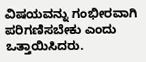ವಿಷಯವನ್ನು ಗಂಭೀರವಾಗಿ ಪರಿಗಣಿಸಬೇಕು ಎಂದು ಒತ್ತಾಯಿಸಿದರು.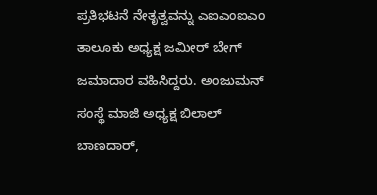ಪ್ರತಿಭಟನೆ ನೇತೃತ್ವವನ್ನು ಎಐಎಂಐಎಂ ತಾಲೂಕು ಅಧ್ಯಕ್ಷ ಜಮೀರ್ ಬೇಗ್ ಜಮಾದಾರ ವಹಿಸಿದ್ದರು. ಅಂಜುಮನ್ ಸಂಸ್ಥೆ ಮಾಜಿ ಅಧ್ಯಕ್ಷ ಬಿಲಾಲ್ ಬಾಣದಾರ್,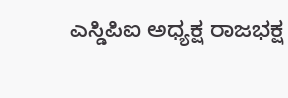ಎಸ್ಡಿಪಿಐ ಅಧ್ಯಕ್ಷ ರಾಜಭಕ್ಷ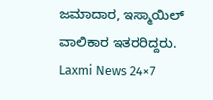ಜಮಾದಾರ, ಇಸ್ಮಾಯಿಲ್ ವಾಲಿಕಾರ ಇತರರಿದ್ದರು.
Laxmi News 24×7